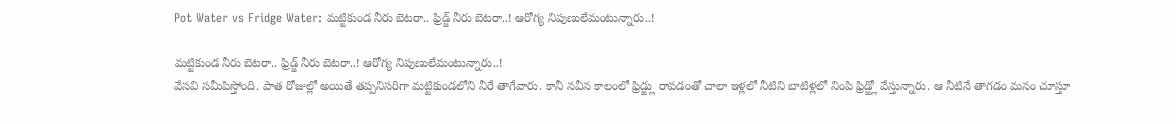Pot Water vs Fridge Water: మట్టికుండ నీరు బెటరా.. ఫ్రిడ్జ్ నీరు బెటరా..! ఆరోగ్య నిపుణులేమంటున్నారు..!

మట్టికుండ నీరు బెటరా.. ఫ్రిడ్జ్ నీరు బెటరా..! ఆరోగ్య నిపుణులేమంటున్నారు..!
వేసవి సమీపిస్తోంది. పాత రోజుల్లో అయితే తప్పనిసరిగా మట్టికుండలోని నీరే తాగేవారు. కానీ నవీన కాలంలో ఫ్రిడ్జ్లు రావడంతో చాలా ఇళ్లలో నీటిని బాటిళ్లలో నింపి ఫ్రిడ్జ్లో వేస్తున్నారు. ఆ నీటినే తాగడం మనం చూస్తూ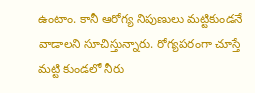ఉంటాం. కానీ ఆరోగ్య నిపుణులు మట్టికుండనే వాడాలని సూచిస్తున్నారు. రోగ్యపరంగా చూస్తే మట్టి కుండలో నీరు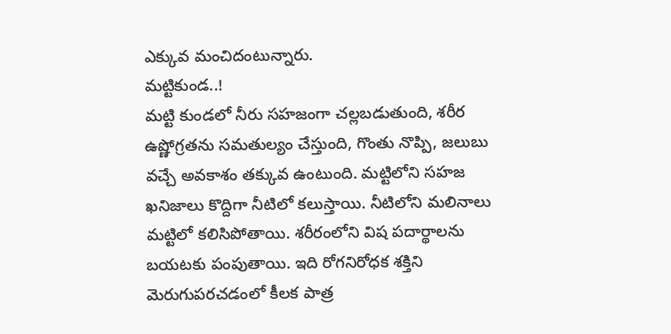ఎక్కువ మంచిదంటున్నారు.
మట్టికుండ..!
మట్టి కుండలో నీరు సహజంగా చల్లబడుతుంది, శరీర ఉష్ణోగ్రతను సమతుల్యం చేస్తుంది, గొంతు నొప్పి, జలుబు వచ్చే అవకాశం తక్కువ ఉంటుంది. మట్టిలోని సహజ ఖనిజాలు కొద్దిగా నీటిలో కలుస్తాయి. నీటిలోని మలినాలు మట్టిలో కలిసిపోతాయి. శరీరంలోని విష పదార్థాలను బయటకు పంపుతాయి. ఇది రోగనిరోధక శక్తిని మెరుగుపరచడంలో కీలక పాత్ర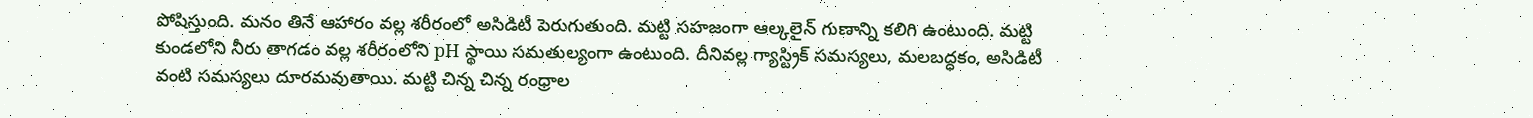పోషిస్తుంది. మనం తినే ఆహారం వల్ల శరీరంలో అసిడిటీ పెరుగుతుంది. మట్టి సహజంగా ఆల్కలైన్ గుణాన్ని కలిగి ఉంటుంది. మట్టి కుండలోని నీరు తాగడం వల్ల శరీరంలోని pH స్థాయి సమతుల్యంగా ఉంటుంది. దీనివల్ల గ్యాస్ట్రిక్ సమస్యలు, మలబద్ధకం, అసిడిటీ వంటి సమస్యలు దూరమవుతాయి. మట్టి చిన్న చిన్న రంధ్రాల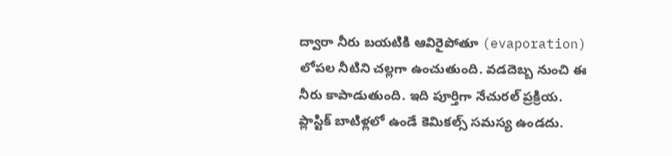ద్వారా నీరు బయటికి ఆవిరైపోతూ (evaporation) లోపల నీటిని చల్లగా ఉంచుతుంది. వడదెబ్బ నుంచి ఈ నీరు కాపాడుతుంది. ఇది పూర్తిగా నేచురల్ ప్రక్రియ. ప్లాస్టిక్ బాటిళ్లలో ఉండే కెమికల్స్ సమస్య ఉండదు.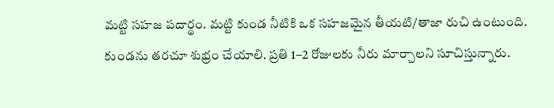మట్టి సహజ పదార్థం. మట్టి కుండ నీటికి ఒక సహజమైన తీయటి/తాజా రుచి ఉంటుంది. కుండను తరచూ శుభ్రం చేయాలి. ప్రతి 1–2 రోజులకు నీరు మార్చాలని సూచిస్తున్నారు.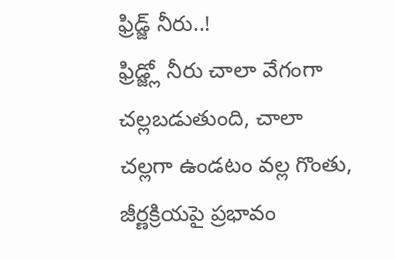ఫ్రిడ్జ్ నీరు..!
ఫ్రిడ్జ్లో నీరు చాలా వేగంగా చల్లబడుతుంది, చాలా చల్లగా ఉండటం వల్ల గొంతు, జీర్ణక్రియపై ప్రభావం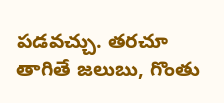పడవచ్చు. తరచూ తాగితే జలుబు, గొంతు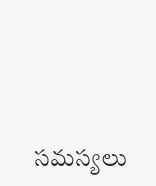సమస్యలు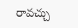రావచ్చు